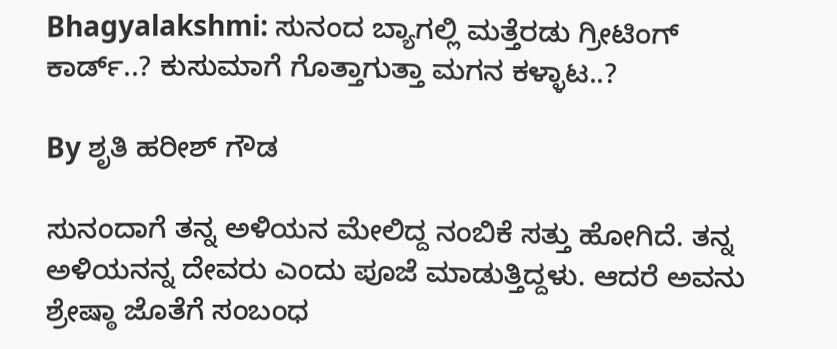Bhagyalakshmi: ಸುನಂದ ಬ್ಯಾಗಲ್ಲಿ ಮತ್ತೆರಡು ಗ್ರೀಟಿಂಗ್ ಕಾರ್ಡ್..? ಕುಸುಮಾಗೆ ಗೊತ್ತಾಗುತ್ತಾ ಮಗನ ಕಳ್ಳಾಟ..?

By ಶೃತಿ ಹರೀಶ್ ಗೌಡ

ಸುನಂದಾಗೆ ತನ್ನ ಅಳಿಯನ ಮೇಲಿದ್ದ ನಂಬಿಕೆ ಸತ್ತು ಹೋಗಿದೆ. ತನ್ನ ಅಳಿಯನನ್ನ ದೇವರು ಎಂದು ಪೂಜೆ ಮಾಡುತ್ತಿದ್ದಳು. ಆದರೆ ಅವನು ಶ್ರೇಷ್ಠಾ ಜೊತೆಗೆ ಸಂಬಂಧ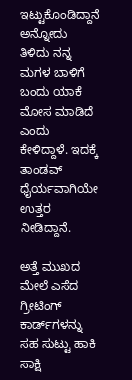ಇಟ್ಟುಕೊಂಡಿದ್ದಾನೆ ಅನ್ನೋದು ತಿಳಿದು ನನ್ನ ಮಗಳ ಬಾಳಿಗೆ ಬಂದು ಯಾಕೆ ಮೋಸ ಮಾಡಿದೆ ಎಂದು ಕೇಳಿದ್ದಾಳೆ. ಇದಕ್ಕೆ ತಾಂಡವ್ ಧೈರ್ಯವಾಗಿಯೇ ಉತ್ತರ ನೀಡಿದ್ದಾನೆ.

ಅತ್ತೆ ಮುಖದ ಮೇಲೆ ಎಸೆದ ಗ್ರೀಟಿಂಗ್ ಕಾರ್ಡ್‌ಗಳನ್ನು ಸಹ ಸುಟ್ಟು ಹಾಕಿ ಸಾಕ್ಷಿ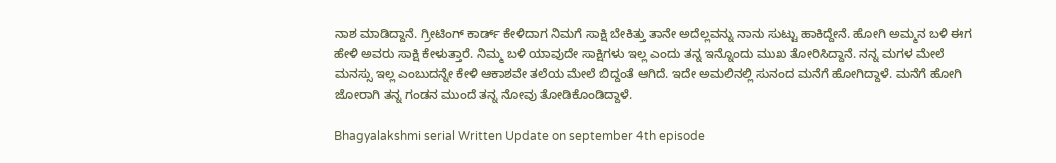ನಾಶ ಮಾಡಿದ್ದಾನೆ. ಗ್ರೀಟಿಂಗ್ ಕಾರ್ಡ್ ಕೇಳಿದಾಗ ನಿಮಗೆ ಸಾಕ್ಷಿ ಬೇಕಿತ್ತು ತಾನೇ ಅದೆಲ್ಲವನ್ನು ನಾನು ಸುಟ್ಟು ಹಾಕಿದ್ದೇನೆ. ಹೋಗಿ ಅಮ್ಮನ ಬಳಿ ಈಗ ಹೇಳಿ ಅವರು ಸಾಕ್ಷಿ ಕೇಳುತ್ತಾರೆ. ನಿಮ್ಮ ಬಳಿ ಯಾವುದೇ ಸಾಕ್ಷಿಗಳು ಇಲ್ಲ ಎಂದು ತನ್ನ ಇನ್ನೊಂದು ಮುಖ ತೋರಿಸಿದ್ದಾನೆ. ನನ್ನ ಮಗಳ ಮೇಲೆ ಮನಸ್ಸು ಇಲ್ಲ ಎಂಬುದನ್ನೇ ಕೇಳಿ ಆಕಾಶವೇ ತಲೆಯ ಮೇಲೆ ಬಿದ್ದಂತೆ ಆಗಿದೆ. ಇದೇ ಅಮಲಿನಲ್ಲಿ ಸುನಂದ ಮನೆಗೆ ಹೋಗಿದ್ದಾಳೆ. ಮನೆಗೆ ಹೋಗಿ ಜೋರಾಗಿ ತನ್ನ ಗಂಡನ ಮುಂದೆ ತನ್ನ ನೋವು ತೋಡಿಕೊಂಡಿದ್ದಾಳೆ.

Bhagyalakshmi serial Written Update on september 4th episode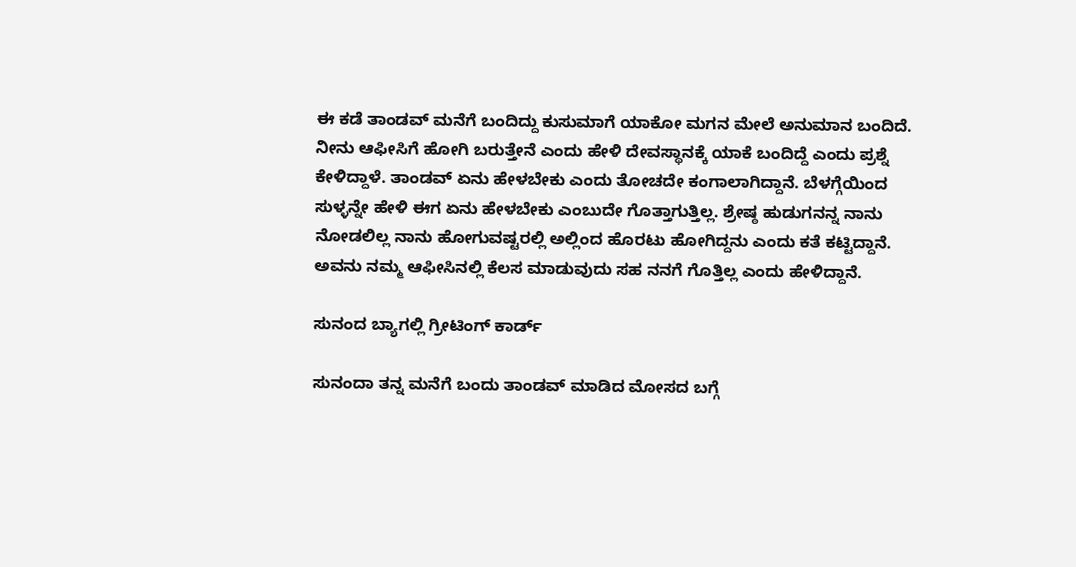ಈ ಕಡೆ ತಾಂಡವ್ ಮನೆಗೆ ಬಂದಿದ್ದು ಕುಸುಮಾಗೆ ಯಾಕೋ ಮಗನ ಮೇಲೆ ಅನುಮಾನ ಬಂದಿದೆ. ನೀನು ಆಫೀಸಿಗೆ ಹೋಗಿ ಬರುತ್ತೇನೆ ಎಂದು ಹೇಳಿ ದೇವಸ್ಥಾನಕ್ಕೆ ಯಾಕೆ ಬಂದಿದ್ದೆ ಎಂದು ಪ್ರಶ್ನೆ ಕೇಳಿದ್ದಾಳೆ. ತಾಂಡವ್ ಏನು ಹೇಳಬೇಕು ಎಂದು ತೋಚದೇ ಕಂಗಾಲಾಗಿದ್ದಾನೆ. ಬೆಳಗ್ಗೆಯಿಂದ ಸುಳ್ಳನ್ನೇ ಹೇಳಿ ಈಗ ಏನು ಹೇಳಬೇಕು ಎಂಬುದೇ ಗೊತ್ತಾಗುತ್ತಿಲ್ಲ. ಶ್ರೇಷ್ಠ ಹುಡುಗನನ್ನ ನಾನು ನೋಡಲಿಲ್ಲ ನಾನು ಹೋಗುವಷ್ಟರಲ್ಲಿ ಅಲ್ಲಿಂದ ಹೊರಟು ಹೋಗಿದ್ದನು ಎಂದು ಕತೆ ಕಟ್ಟಿದ್ದಾನೆ. ಅವನು ನಮ್ಮ ಆಫೀಸಿನಲ್ಲಿ ಕೆಲಸ ಮಾಡುವುದು ಸಹ ನನಗೆ ಗೊತ್ತಿಲ್ಲ ಎಂದು ಹೇಳಿದ್ದಾನೆ.

ಸುನಂದ ಬ್ಯಾಗಲ್ಲಿ ಗ್ರೀಟಿಂಗ್ ಕಾರ್ಡ್

ಸುನಂದಾ ತನ್ನ ಮನೆಗೆ ಬಂದು ತಾಂಡವ್ ಮಾಡಿದ ಮೋಸದ ಬಗ್ಗೆ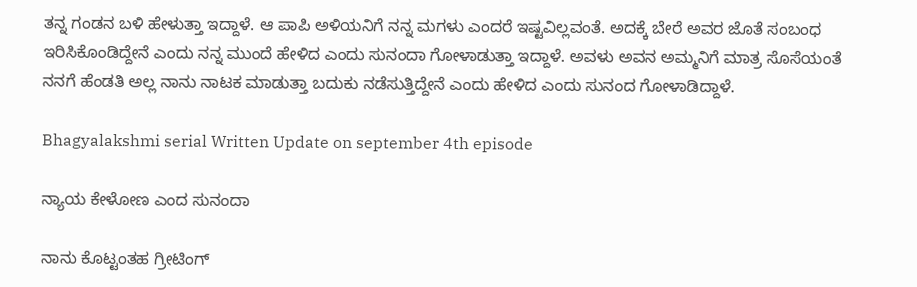ತನ್ನ ಗಂಡನ ಬಳಿ ಹೇಳುತ್ತಾ ಇದ್ದಾಳೆ. ಆ ಪಾಪಿ ಅಳಿಯನಿಗೆ ನನ್ನ ಮಗಳು ಎಂದರೆ ಇಷ್ಟವಿಲ್ಲವಂತೆ. ಅದಕ್ಕೆ ಬೇರೆ ಅವರ ಜೊತೆ ಸಂಬಂಧ ಇರಿಸಿಕೊಂಡಿದ್ದೇನೆ ಎಂದು ನನ್ನ ಮುಂದೆ ಹೇಳಿದ ಎಂದು ಸುನಂದಾ ಗೋಳಾಡುತ್ತಾ ಇದ್ದಾಳೆ. ಅವಳು ಅವನ ಅಮ್ಮನಿಗೆ ಮಾತ್ರ ಸೊಸೆಯಂತೆ ನನಗೆ ಹೆಂಡತಿ ಅಲ್ಲ ನಾನು ನಾಟಕ ಮಾಡುತ್ತಾ ಬದುಕು ನಡೆಸುತ್ತಿದ್ದೇನೆ ಎಂದು ಹೇಳಿದ ಎಂದು ಸುನಂದ ಗೋಳಾಡಿದ್ದಾಳೆ.

Bhagyalakshmi serial Written Update on september 4th episode

ನ್ಯಾಯ ಕೇಳೋಣ ಎಂದ ಸುನಂದಾ

ನಾನು ಕೊಟ್ಟಂತಹ ಗ್ರೀಟಿಂಗ್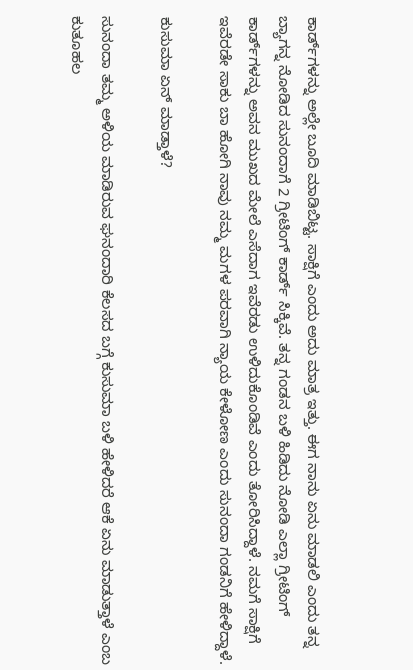ಕಾರ್ಡ್‌ಗಳನ್ನು ಅಲ್ಲೇ ಬೂದಿ ಮಾಡಿಬಿಟ್ಟ. ಸಾಕ್ಷಿಗೆ ಎಂದು ಅದು ಮಾತ್ರ ಇತ್ತು. ಈಗ ನಾನು ಏನು ಮಾಡಲಿ ಎಂದು ತನ್ನ ಬ್ಯಾಗನ್ನ ನೋಡಿದ ಸುನಂದಾಗೆ 2 ಗ್ರೀಟಿಂಗ್ ಕಾರ್ಡ್ ಸಿಕ್ಕಿವೆ. ತನ್ನ ಗಂಡನ ಬಳಿ ಹಿಡಿದು ನೋಡಿ ಎಲ್ಲಾ ಗ್ರೀಟಿಂಗ್ ಕಾರ್ಡ್‌ಗಳನ್ನು ಅವನ ಮುಖದ ಮೇಲೆ ಎಸೆದಾಗ ಇವೆರಡು ಉಳಿದುಕೊಂಡಿವೆ ಎಂದು ತೋರಿಸಿದ್ದಾಳೆ. ನಮಗೆ ಸಾಕ್ಷಿಗೆ ಇವೆರಡೇ ಸಾಕು ಬಾ ಹೋಗಿ ನಾವು ನಮ್ಮ ಮಗಳ ಪರವಾಗಿ ನ್ಯಾಯ ಕೇಳೋಣ ಎಂದು ಸುನಂದಾ ಗಂಡನಿಗೆ ಹೇಳಿದ್ದಾಳೆ.

ಕುಸುಮಾ ಏನ್ ಮಾಡ್ತಾಳೆ?

ಸುನಂದಾ ತಮ್ಮ ಅಳಿಯ ಮಾಡಿರುವ ಘನಂದಾರಿ ಕೆಲಸದ ಬಗ್ಗೆ ಕುಸುಮಾ ಬಳಿ ಹೇಳಿದರೆ ಆಕೆ ಏನು ಮಾಡುತ್ತಾಳೆ ಎಂಬ ಕುತೂಹಲ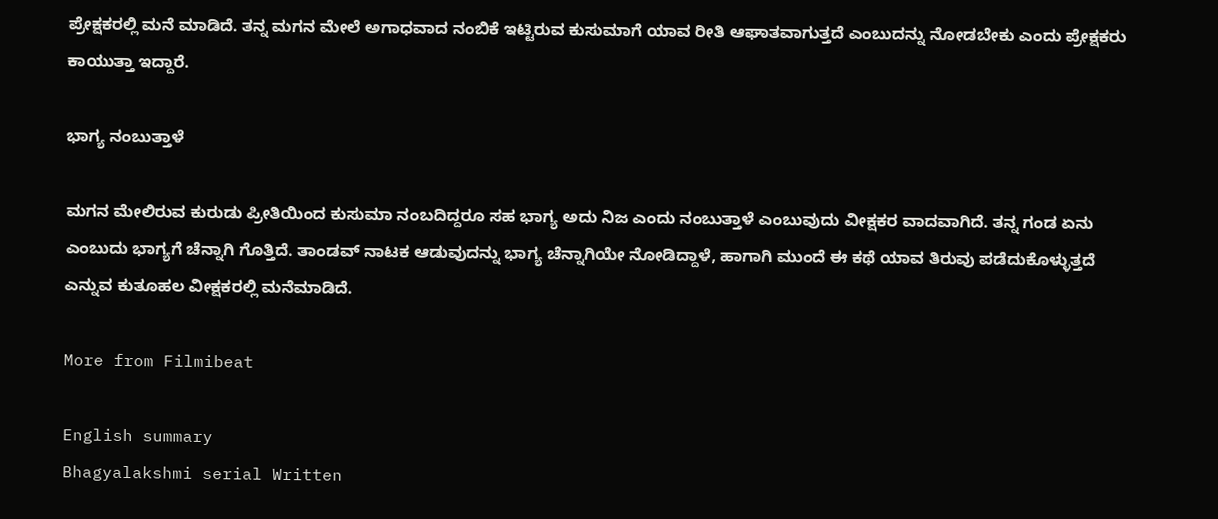ಪ್ರೇಕ್ಷಕರಲ್ಲಿ ಮನೆ ಮಾಡಿದೆ. ತನ್ನ ಮಗನ ಮೇಲೆ ಅಗಾಧವಾದ ನಂಬಿಕೆ ಇಟ್ಟಿರುವ ಕುಸುಮಾಗೆ ಯಾವ ರೀತಿ ಆಘಾತವಾಗುತ್ತದೆ ಎಂಬುದನ್ನು ನೋಡಬೇಕು ಎಂದು ಪ್ರೇಕ್ಷಕರು ಕಾಯುತ್ತಾ ಇದ್ದಾರೆ.

ಭಾಗ್ಯ ನಂಬುತ್ತಾಳೆ

ಮಗನ ಮೇಲಿರುವ ಕುರುಡು ಪ್ರೀತಿಯಿಂದ ಕುಸುಮಾ ನಂಬದಿದ್ದರೂ ಸಹ ಭಾಗ್ಯ ಅದು ನಿಜ ಎಂದು ನಂಬುತ್ತಾಳೆ ಎಂಬುವುದು ವೀಕ್ಷಕರ ವಾದವಾಗಿದೆ. ತನ್ನ ಗಂಡ ಏನು ಎಂಬುದು ಭಾಗ್ಯಗೆ ಚೆನ್ನಾಗಿ ಗೊತ್ತಿದೆ. ತಾಂಡವ್ ನಾಟಕ ಆಡುವುದನ್ನು ಭಾಗ್ಯ ಚೆನ್ನಾಗಿಯೇ ನೋಡಿದ್ದಾಳೆ, ಹಾಗಾಗಿ ಮುಂದೆ ಈ ಕಥೆ ಯಾವ ತಿರುವು ಪಡೆದುಕೊಳ್ಳುತ್ತದೆ ಎನ್ನುವ ಕುತೂಹಲ ವೀಕ್ಷಕರಲ್ಲಿ ಮನೆಮಾಡಿದೆ.

More from Filmibeat

English summary
Bhagyalakshmi serial Written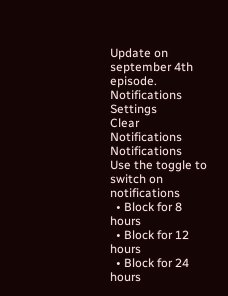Update on september 4th episode.
Notifications
Settings
Clear Notifications
Notifications
Use the toggle to switch on notifications
  • Block for 8 hours
  • Block for 12 hours
  • Block for 24 hours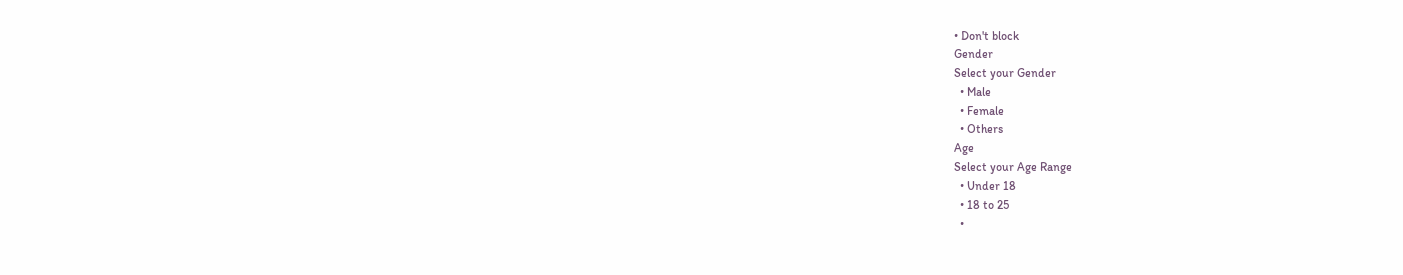• Don't block
Gender
Select your Gender
  • Male
  • Female
  • Others
Age
Select your Age Range
  • Under 18
  • 18 to 25
  •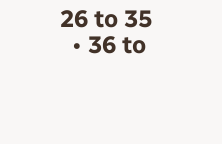26 to 35
  • 36 to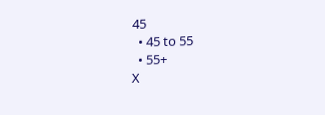45
  • 45 to 55
  • 55+
X